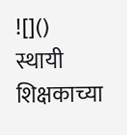![]()
स्थायी शिक्षकाच्या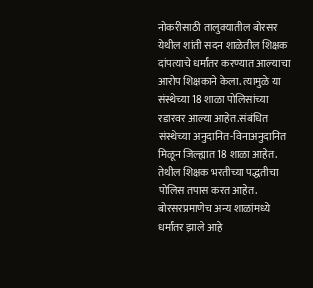नोकरीसाठी तालुक्यातील बोरसर येथील शांती सदन शाळेतील शिक्षक दांपत्याचे धर्मांतर करण्यात आल्याचा आरोप शिक्षकाने केला. त्यामुळे या संस्थेच्या 18 शाळा पोलिसांच्या रडारवर आल्या आहेत.संबंधित संस्थेच्या अनुदानित-विनाअनुदानित मिळून जिल्ह्यात 18 शाळा आहेत. तेथील शिक्षक भरतीच्या पद्धतीचा पोलिस तपास करत आहेत. बोरसरप्रमाणेच अन्य शाळांमध्ये धर्मांतर झाले आहे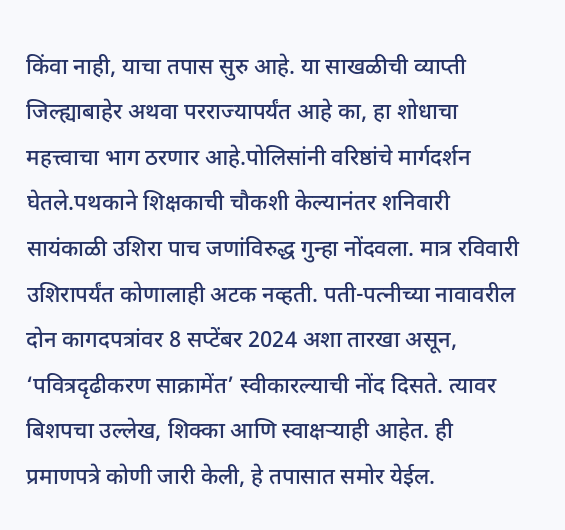किंवा नाही, याचा तपास सुरु आहे. या साखळीची व्याप्ती जिल्ह्याबाहेर अथवा परराज्यापर्यंत आहे का, हा शोधाचा महत्त्वाचा भाग ठरणार आहे.पोलिसांनी वरिष्ठांचे मार्गदर्शन घेतले.पथकाने शिक्षकाची चौकशी केल्यानंतर शनिवारी सायंकाळी उशिरा पाच जणांविरुद्ध गुन्हा नोंदवला. मात्र रविवारी उशिरापर्यंत कोणालाही अटक नव्हती. पती-पत्नीच्या नावावरील दोन कागदपत्रांवर 8 सप्टेंबर 2024 अशा तारखा असून, ‘पवित्रदृढीकरण साक्रामेंत’ स्वीकारल्याची नोंद दिसते. त्यावर बिशपचा उल्लेख, शिक्का आणि स्वाक्षऱ्याही आहेत. ही प्रमाणपत्रे कोणी जारी केली, हे तपासात समोर येईल.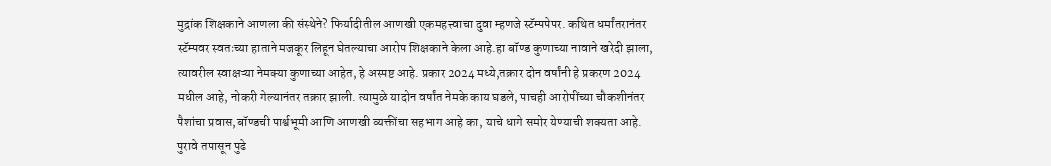मुद्रांक शिक्षकाने आणला की संस्थेने? फिर्यादीतील आणखी एकमहत्त्वाचा दुवा म्हणजे स्टॅम्पपेपर. कथित धर्मांतरानंतर स्टॅम्पवर स्वतःच्या हाताने मजकूर लिहून घेतल्याचा आरोप शिक्षकाने केला आहे.हा बॉण्ड कुणाच्या नावाने खरेदी झाला, त्यावरील स्वाक्षऱ्या नेमक्या कुणाच्या आहेत, हे अस्पष्ट आहे. प्रकार 2024 मध्ये,तक्रार दोन वर्षांनी हे प्रकरण 2024 मधील आहे, नोकरी गेल्यानंतर तक्रार झाली. त्यामुळे यादोन वर्षांत नेमके काय घडले, पाचही आरोपींच्या चौकशीनंतर पैशांचा प्रवास,बॉण्डची पार्श्वभूमी आणि आणखी व्यक्तींचा सहभाग आहे का, याचे धागे समोर येण्याची शक्यता आहे. पुरावे तपासून पुढे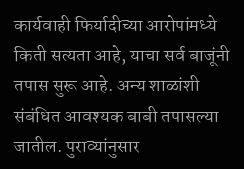कार्यवाही फिर्यादीच्या आरोपांमध्ये किती सत्यता आहे, याचा सर्व बाजूंनी तपास सुरू आहे. अन्य शाळांशी संबंधित आवश्यक बाबी तपासल्या जातील. पुराव्यांनुसार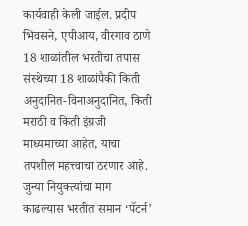कार्यवाही केली जाईल. प्रदीप भिवसने, एपीआय, वीरगाव ठाणे 18 शाळांतील भरतीचा तपास संस्थेच्या 18 शाळांपैकी किती अनुदानित-विनाअनुदानित, किती मराठी व किती इंग्रजी माध्यमाच्या आहेत, याचा तपशील महत्त्वाचा ठरणार आहे. जुन्या नियुक्त्यांचा माग काढल्यास भरतीत समान ‘पॅटर्न’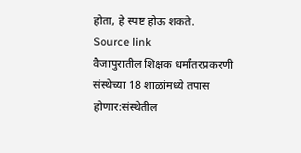होता, हे स्पष्ट होऊ शकते.
Source link
वैजापुरातील शिक्षक धर्मांतरप्रकरणी संस्थेच्या 18 शाळांमध्ये तपास होणार:संस्थेतील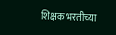शिक्षक भरतीच्या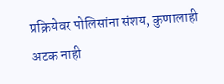प्रक्रियेवर पोलिसांना संशय, कुणालाही अटक नाही